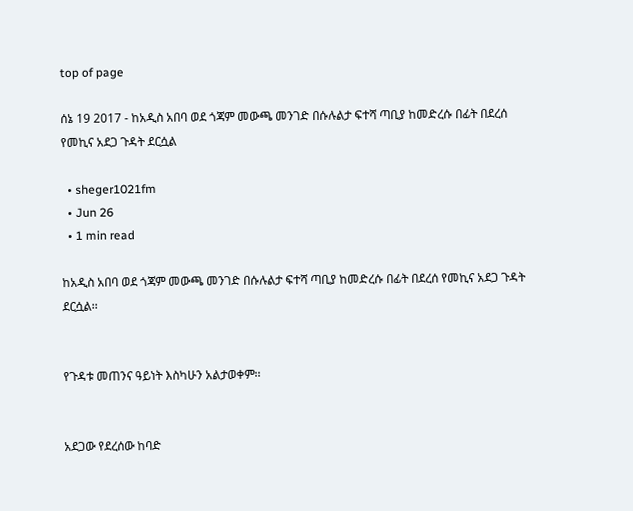top of page

ሰኔ 19 2017 - ከአዲስ አበባ ወደ ጎጃም መውጫ መንገድ በሱሉልታ ፍተሻ ጣቢያ ከመድረሱ በፊት በደረሰ የመኪና አደጋ ጉዳት ደርሷል

  • sheger1021fm
  • Jun 26
  • 1 min read

ከአዲስ አበባ ወደ ጎጃም መውጫ መንገድ በሱሉልታ ፍተሻ ጣቢያ ከመድረሱ በፊት በደረሰ የመኪና አደጋ ጉዳት ደርሷል፡፡


የጉዳቱ መጠንና ዓይነት እስካሁን አልታወቀም፡፡


አደጋው የደረሰው ከባድ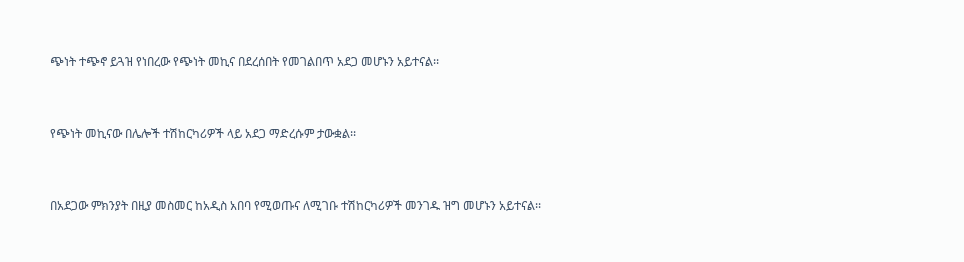ጭነት ተጭኖ ይጓዝ የነበረው የጭነት መኪና በደረሰበት የመገልበጥ አደጋ መሆኑን አይተናል፡፡


የጭነት መኪናው በሌሎች ተሽከርካሪዎች ላይ አደጋ ማድረሱም ታውቋል፡፡


በአደጋው ምክንያት በዚያ መስመር ከአዲስ አበባ የሚወጡና ለሚገቡ ተሽከርካሪዎች መንገዱ ዝግ መሆኑን አይተናል፡፡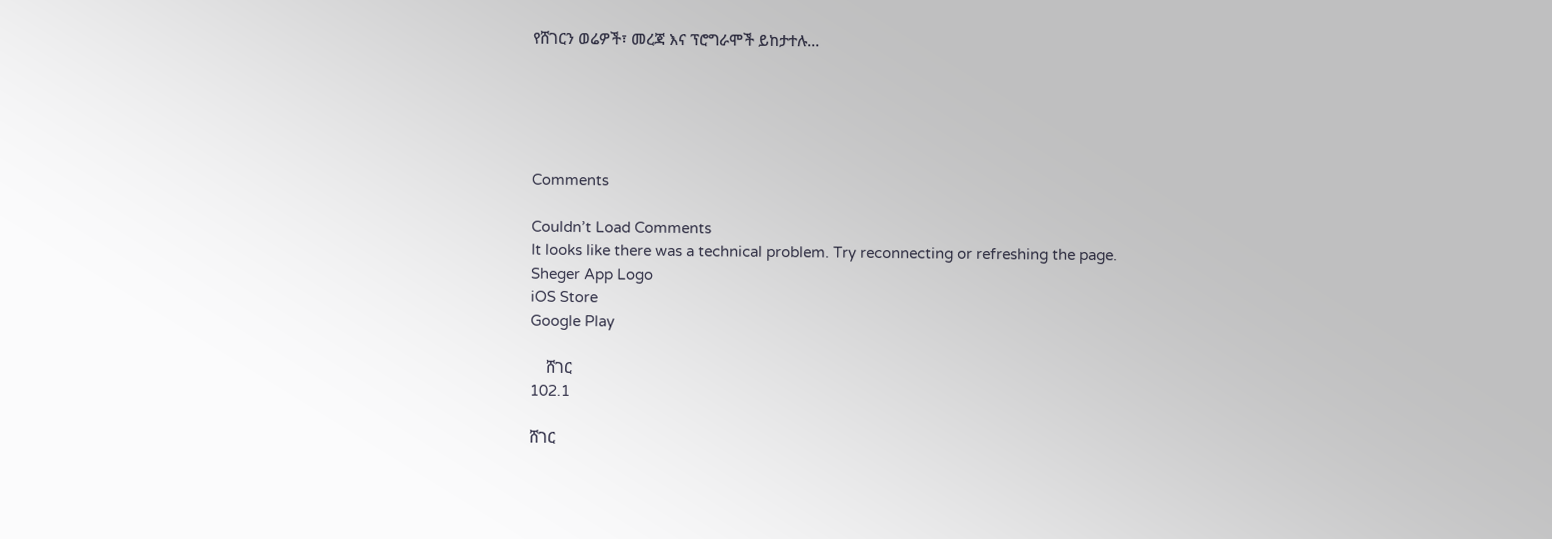የሸገርን ወሬዎች፣ መረጃ እና ፕሮግራሞች ይከታተሉ…





Comments

Couldn’t Load Comments
It looks like there was a technical problem. Try reconnecting or refreshing the page.
Sheger App Logo
iOS Store
Google Play

    ሸገር
102.1

ሸገር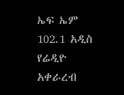ኤፍ ኤም 102.1 አዲስ የሬዲዮ አቀራረብ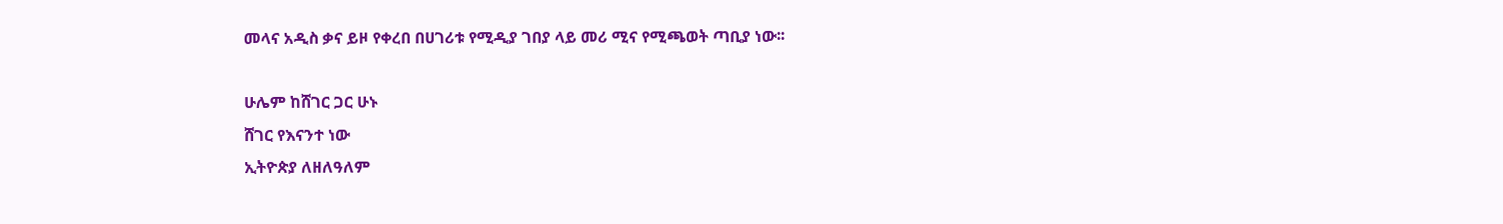መላና አዲስ ቃና ይዞ የቀረበ በሀገሪቱ የሚዲያ ገበያ ላይ መሪ ሚና የሚጫወት ጣቢያ ነው፡፡

ሁሌም ከሸገር ጋር ሁኑ
ሸገር የእናንተ ነው
ኢትዮጵያ ለዘለዓለም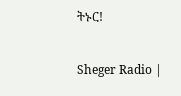ትኑር!

Sheger Radio |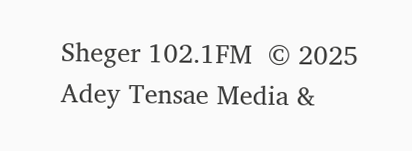Sheger 102.1FM  © 2025 Adey Tensae Media &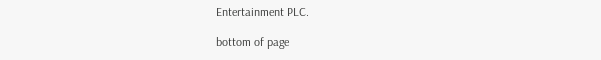Entertainment PLC.

bottom of page